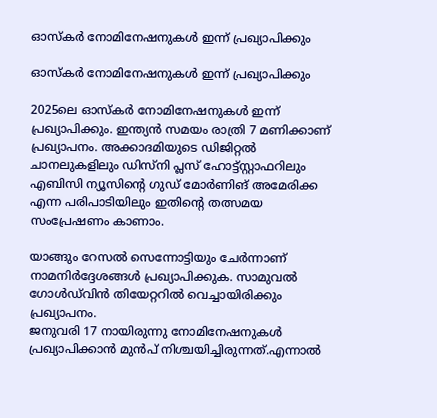ഓസ്കർ നോമിനേഷനുകൾ ഇന്ന് പ്രഖ്യാപിക്കും

ഓസ്കർ നോമിനേഷനുകൾ ഇന്ന് പ്രഖ്യാപിക്കും

2025ലെ ഓസ്കർ നോമിനേഷനുകൾ ഇന്ന് പ്രഖ്യാപിക്കും. ഇന്ത്യൻ സമയം രാത്രി 7 മണിക്കാണ് പ്രഖ്യാപനം. അക്കാദമിയുടെ ഡിജിറ്റൽ ചാനലുകളിലും ഡിസ്നി പ്ലസ് ഹോട്ട്സ്റ്റാഫറിലും എബിസി ന്യൂസിൻ്റെ ഗുഡ് മോർണിങ് അമേരിക്ക എന്ന പരിപാടിയിലും ഇതിൻ്റെ തത്സമയ സംപ്രേഷണം കാണാം.

യാങ്ങും റേസൽ സെന്നോട്ടിയും ചേർന്നാണ് നാമനിർദ്ദേശങ്ങൾ പ്രഖ്യാപിക്കുക. സാമുവൽ ഗോൾഡ്‌വിൻ തിയേറ്ററിൽ വെച്ചായിരിക്കും പ്രഖ്യാപനം.
ജനുവരി 17 നായിരുന്നു നോമിനേഷനുകൾ പ്രഖ്യാപിക്കാൻ മുൻപ് നിശ്ചയിച്ചിരുന്നത്.എന്നാൽ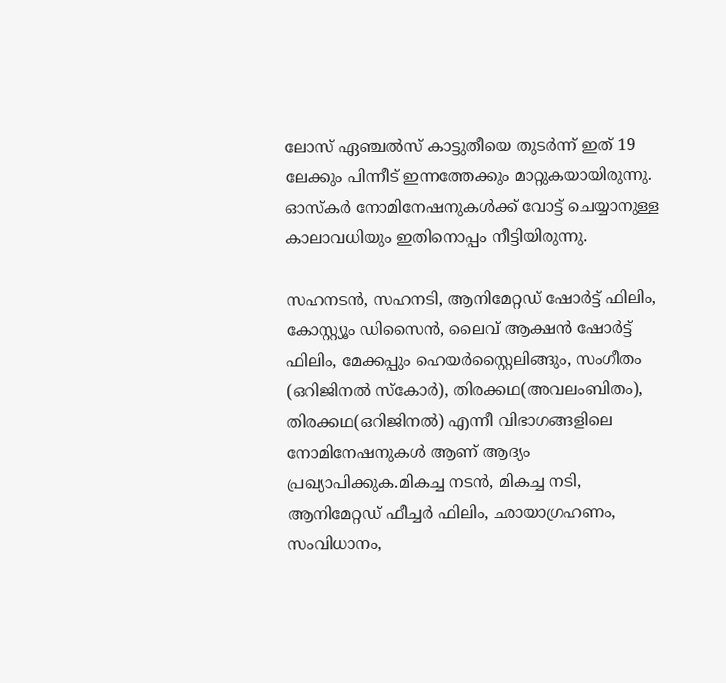ലോസ് ഏഞ്ചൽസ് കാട്ടുതീയെ തുടർന്ന് ഇത് 19 ലേക്കും പിന്നീട് ഇന്നത്തേക്കും മാറ്റുകയായിരുന്നു. ഓസ്കർ നോമിനേഷനുകൾക്ക് വോട്ട് ചെയ്യാനുള്ള കാലാവധിയും ഇതിനൊപ്പം നീട്ടിയിരുന്നു.

സഹനടൻ, സഹനടി, ആനിമേറ്റഡ് ഷോർട്ട് ഫിലിം, കോസ്റ്റ്യൂം ഡിസൈൻ, ലൈവ് ആക്ഷൻ ഷോർട്ട് ഫിലിം, മേക്കപ്പും ഹെയർസ്റ്റൈലിങ്ങും, സംഗീതം (ഒറിജിനൽ സ്കോർ), തിരക്കഥ(അവലംബിതം), തിരക്കഥ(ഒറിജിനൽ) എന്നീ വിഭാഗങ്ങളിലെ നോമിനേഷനുകൾ ആണ് ആദ്യം പ്രഖ്യാപിക്കുക.മികച്ച നടൻ, മികച്ച നടി, ആനിമേറ്റഡ് ഫീച്ചർ ഫിലിം, ഛായാഗ്രഹണം, സംവിധാനം,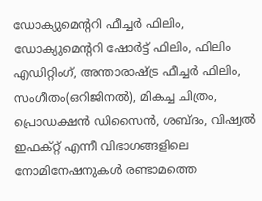ഡോക്യുമെന്ററി ഫീച്ചർ ഫിലിം, ഡോക്യുമെന്ററി ഷോർട്ട് ഫിലിം, ഫിലിം എഡിറ്റിംഗ്, അന്താരാഷ്ട്ര ഫീച്ചർ ഫിലിം, സംഗീതം(ഒറിജിനൽ), മികച്ച ചിത്രം, പ്രൊഡക്ഷൻ ഡിസൈൻ, ശബ്ദം, വിഷ്വൽ ഇഫക്റ്റ് എന്നീ വിഭാഗങ്ങളിലെ നോമിനേഷനുകൾ രണ്ടാമത്തെ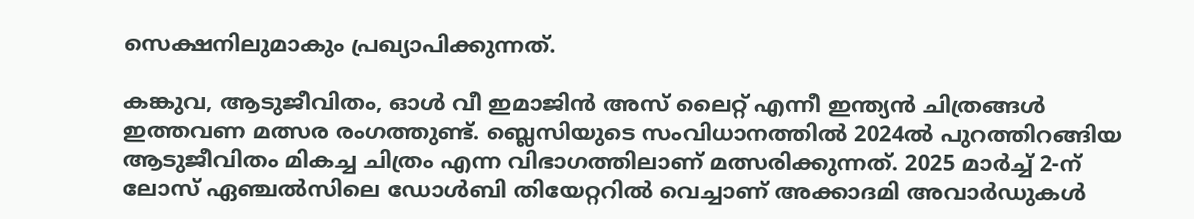സെക്ഷനിലുമാകും പ്രഖ്യാപിക്കുന്നത്.

കങ്കുവ, ആടുജീവിതം, ഓൾ വീ ഇമാജിൻ അസ് ലൈറ്റ് എന്നീ ഇന്ത്യൻ ചിത്രങ്ങൾ ഇത്തവണ മത്സര രംഗത്തുണ്ട്. ബ്ലെസിയുടെ സംവിധാനത്തിൽ 2024ൽ പുറത്തിറങ്ങിയ ആടുജീവിതം മികച്ച ചിത്രം എന്ന വിഭാഗത്തിലാണ് മത്സരിക്കുന്നത്. 2025 മാർച്ച് 2-ന് ലോസ് ഏഞ്ചൽസിലെ ഡോൾബി തിയേറ്ററിൽ വെച്ചാണ് അക്കാദമി അവാർഡുകൾ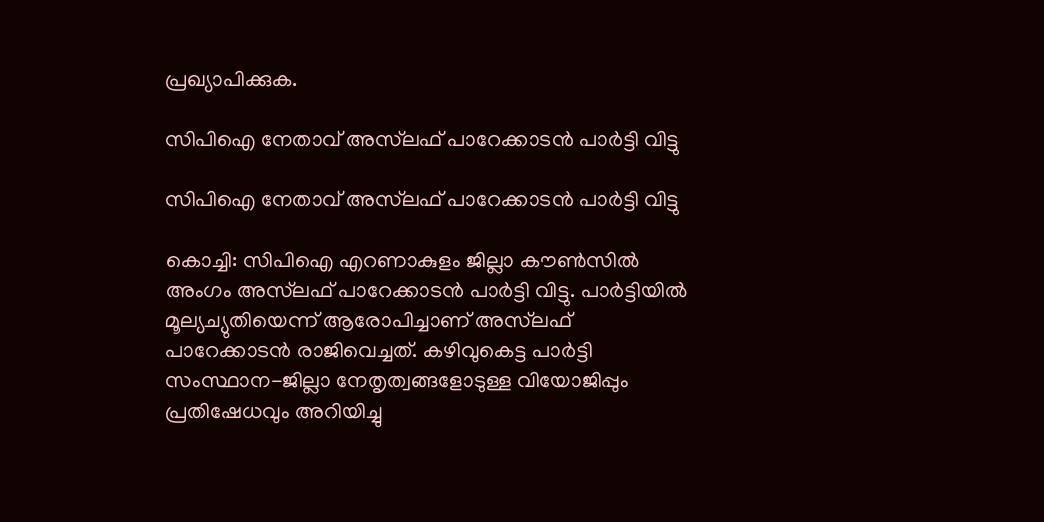പ്രഖ്യാപിക്കുക.

സിപിഐ നേതാവ് അസ്‌ലഫ് പാറേക്കാടന്‍ പാര്‍ട്ടി വിട്ടു

സിപിഐ നേതാവ് അസ്‌ലഫ് പാറേക്കാടന്‍ പാര്‍ട്ടി വിട്ടു

കൊച്ചി: സിപിഐ എറണാകുളം ജില്ലാ കൗണ്‍സില്‍ അംഗം അസ്‌ലഫ് പാറേക്കാടന്‍ പാര്‍ട്ടി വിട്ടു. പാര്‍ട്ടിയില്‍ മൂല്യച്യുതിയെന്ന് ആരോപിച്ചാണ് അസ്‌ലഫ് പാറേക്കാടന്‍ രാജിവെച്ചത്. കഴിവുകെട്ട പാര്‍ട്ടി സംസ്ഥാന-ജില്ലാ നേതൃത്വങ്ങളോടുള്ള വിയോജിപ്പും പ്രതിഷേധവും അറിയിച്ചു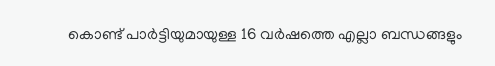കൊണ്ട് പാര്‍ട്ടിയുമായുള്ള 16 വര്‍ഷത്തെ എല്ലാ ബന്ധങ്ങളും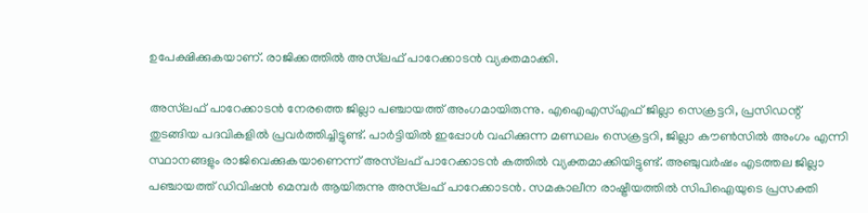ഉപേക്ഷിക്കുകയാണ്. രാജിക്കത്തില്‍ അസ്‌ലഫ് പാറേക്കാടന്‍ വ്യക്തമാക്കി.

അസ്‌ലഫ് പാറേക്കാടന്‍ നേരത്തെ ജില്ലാ പഞ്ചായത്ത് അംഗമായിരുന്നു. എഐഎസ്എഫ് ജില്ലാ സെക്രട്ടറി, പ്രസിഡന്റ് തുടങ്ങിയ പദവികളില്‍ പ്രവര്‍ത്തിച്ചിട്ടുണ്ട്. പാര്‍ട്ടിയില്‍ ഇപ്പോള്‍ വഹിക്കുന്ന മണ്ഡലം സെക്രട്ടറി, ജില്ലാ കൗണ്‍സില്‍ അംഗം എന്നി സ്ഥാനങ്ങളും രാജിവെക്കുകയാണെന്ന് അസ്‌ലഫ് പാറേക്കാടന്‍ കത്തില്‍ വ്യക്തമാക്കിയിട്ടുണ്ട്. അഞ്ചുവര്‍ഷം എടത്തല ജില്ലാ പഞ്ചായത്ത് ഡിവിഷന്‍ മെമ്പര്‍ ആയിരുന്നു അസ്‌ലഫ് പാറേക്കാടന്‍. സമകാലീന രാഷ്ട്രീയത്തില്‍ സിപിഐയുടെ പ്രസക്തി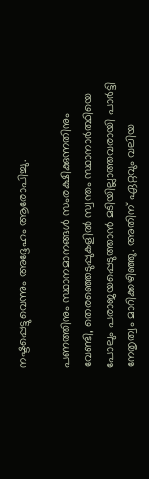നഷ്ടപ്പെട്ടുവെന്നും അദ്ദേഹം ആരോപിച്ചു.

പണത്തിനും സ്ഥാനമാനങ്ങള്‍ സംരക്ഷിക്കുന്നതിനും വേണ്ടി, തെരഞ്ഞെടുപ്പുകളില്‍ സ്വന്തം സ്ഥാനാര്‍ത്ഥിയെ പോലും പരാജയപ്പെടുത്താന്‍ മടിയില്ലാത്തവരായി പാര്‍ട്ടി നേതൃത്വം മാറിക്കഴിഞ്ഞു. അതിന് ഏറ്റവും വലിയ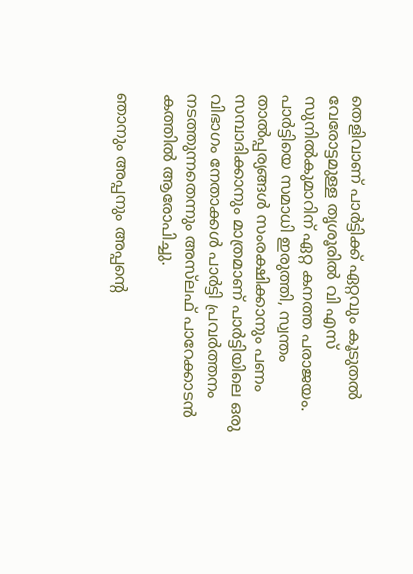തെളിവാണ് പാര്‍ട്ടിക്ക് ഏറ്റവും കൂടുതല്‍ വേരോട്ടമുള്ള തൃശൂരില്‍ വി എസ് സുനില്‍കുമാറിന് ഏറ്റ കനത്ത പരാജയം. പാര്‍ട്ടിയെ സമാധി ഇരുത്തി, സ്വന്തം താല്‍പ്പര്യങ്ങള്‍ സംരക്ഷിക്കാനും പണം സമ്പാദിക്കാനും മാത്രമാണ് പാര്‍ട്ടിയിലെ ഒരു വിഭാഗം നേതാക്കള്‍ പാര്‍ട്ടി പ്രവര്‍ത്തനം നടത്തുന്നതെന്നും അസ്‌ലഫ് പാറേക്കാടന്‍ കത്തില്‍ ആരോപിച്ചു.

ഞാനും അപ്പനും അപ്പന്റെ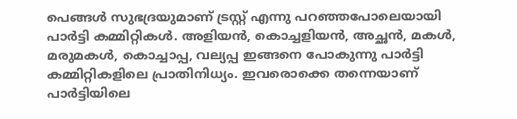പെങ്ങള്‍ സുഭദ്രയുമാണ് ട്രസ്റ്റ് എന്നു പറഞ്ഞപോലെയായി പാര്‍ട്ടി കമ്മിറ്റികള്‍. അളിയന്‍, കൊച്ചളിയന്‍, അച്ഛന്‍, മകള്‍, മരുമകള്‍, കൊച്ചാപ്പ, വല്യപ്പ ഇങ്ങനെ പോകുന്നു പാര്‍ട്ടി കമ്മിറ്റികളിലെ പ്രാതിനിധ്യം. ഇവരൊക്കെ തന്നെയാണ് പാര്‍ട്ടിയിലെ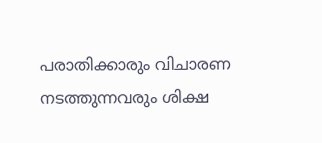പരാതിക്കാരും വിചാരണ നടത്തുന്നവരും ശിക്ഷ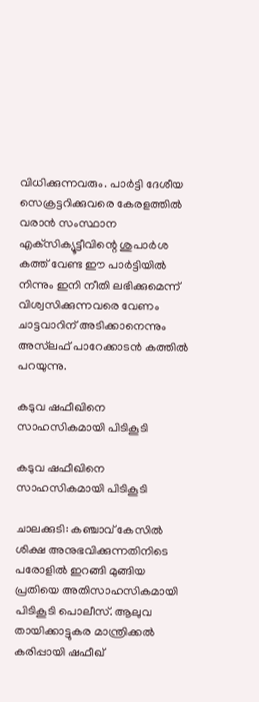വിധിക്കുന്നവരും. പാര്‍ട്ടി ദേശീയ സെക്രട്ടറിക്കുവരെ കേരളത്തില്‍ വരാന്‍ സംസ്ഥാന എക്‌സിക്യൂട്ടീവിന്റെ ശുപാര്‍ശ കത്ത് വേണ്ട ഈ പാര്‍ട്ടിയില്‍ നിന്നും ഇനി നീതി ലഭിക്കുമെന്ന് വിശ്വസിക്കുന്നവരെ വേണം ചാട്ടവാറിന് അടിക്കാനെന്നും അസ്‌ലഫ് പാറേക്കാടന്‍ കത്തില്‍ പറയുന്നു.

കടുവ ഷഫീഖിനെ സാഹസികമായി പിടികൂടി

കടുവ ഷഫീഖിനെ സാഹസികമായി പിടികൂടി

ചാലക്കുടി: കഞ്ചാവ് കേസില്‍ ശിക്ഷ അനുഭവിക്കുന്നതിനിടെ പരോളില്‍ ഇറങ്ങി മുങ്ങിയ പ്രതിയെ അതിസാഹസികമായി പിടികൂടി പൊലീസ്. ആലുവ തായിക്കാട്ടുകര മാന്ത്രിക്കല്‍ കരിപ്പായി ഷഫീഖ്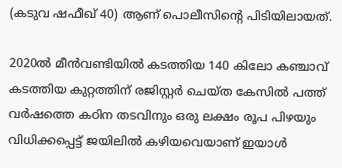(കടുവ ഷഫീഖ് 40) ആണ് പൊലീസിന്റെ പിടിയിലായത്.

2020ല്‍ മീന്‍വണ്ടിയില്‍ കടത്തിയ 140 കിലോ കഞ്ചാവ് കടത്തിയ കുറ്റത്തിന് രജിസ്റ്റര്‍ ചെയ്ത കേസില്‍ പത്ത് വര്‍ഷത്തെ കഠിന തടവിനും ഒരു ലക്ഷം രൂപ പിഴയും വിധിക്കപ്പെട്ട് ജയിലില്‍ കഴിയവെയാണ് ഇയാള്‍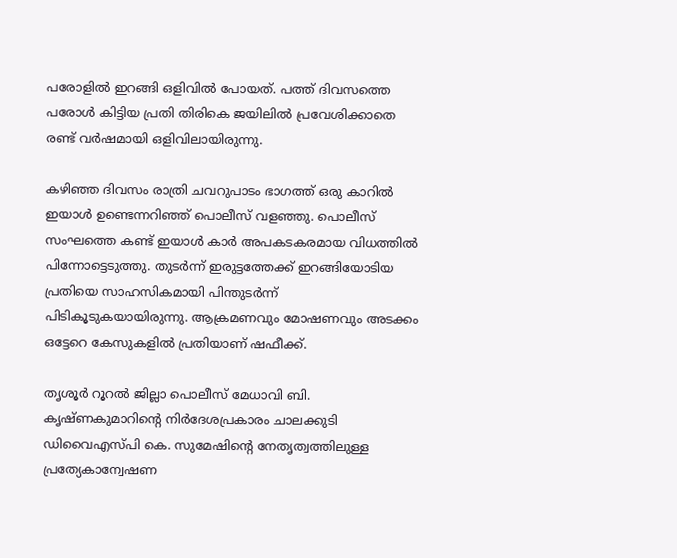പരോളില്‍ ഇറങ്ങി ഒളിവില്‍ പോയത്. പത്ത് ദിവസത്തെ പരോള്‍ കിട്ടിയ പ്രതി തിരികെ ജയിലില്‍ പ്രവേശിക്കാതെ രണ്ട് വര്‍ഷമായി ഒളിവിലായിരുന്നു.

കഴിഞ്ഞ ദിവസം രാത്രി ചവറുപാടം ഭാഗത്ത് ഒരു കാറില്‍ ഇയാള്‍ ഉണ്ടെന്നറിഞ്ഞ് പൊലീസ് വളഞ്ഞു. പൊലീസ് സംഘത്തെ കണ്ട് ഇയാള്‍ കാര്‍ അപകടകരമായ വിധത്തില്‍ പിന്നോട്ടെടുത്തു. തുടര്‍ന്ന് ഇരുട്ടത്തേക്ക് ഇറങ്ങിയോടിയ പ്രതിയെ സാഹസികമായി പിന്തുടര്‍ന്ന് പിടികൂടുകയായിരുന്നു. ആക്രമണവും മോഷണവും അടക്കം ഒട്ടേറെ കേസുകളില്‍ പ്രതിയാണ് ഷഫീക്ക്.

തൃശൂര്‍ റൂറല്‍ ജില്ലാ പൊലീസ് മേധാവി ബി. കൃഷ്ണകുമാറിന്റെ നിര്‍ദേശപ്രകാരം ചാലക്കുടി ഡിവൈഎസ്പി കെ. സുമേഷിന്റെ നേതൃത്വത്തിലുള്ള പ്രത്യേകാന്വേഷണ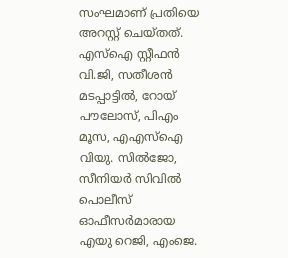സംഘമാണ് പ്രതിയെ അറസ്റ്റ് ചെയ്തത്. എസ്‌ഐ സ്റ്റീഫന്‍ വി.ജി, സതീശന്‍ മടപ്പാട്ടില്‍, റോയ് പൗലോസ്, പിഎം മൂസ, എഎസ്‌ഐ വിയു. സില്‍ജോ, സീനിയര്‍ സിവില്‍ പൊലീസ് ഓഫീസര്‍മാരായ എയു റെജി, എംജെ.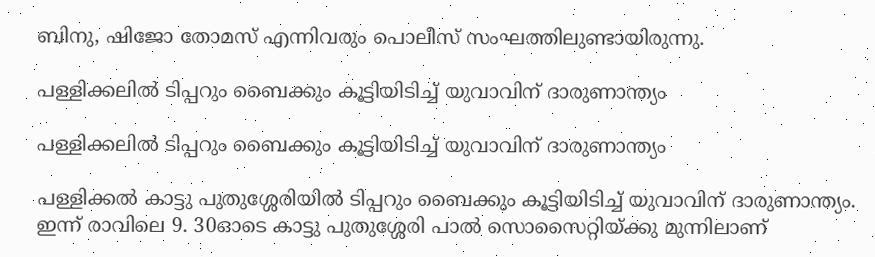ബിനു, ഷിജോ തോമസ് എന്നിവരും പൊലീസ് സംഘത്തിലുണ്ടായിരുന്നു.

പള്ളിക്കലിൽ ടിപ്പറും ബൈക്കും കൂട്ടിയിടിച്ച് യുവാവിന് ദാരുണാന്ത്യം

പള്ളിക്കലിൽ ടിപ്പറും ബൈക്കും കൂട്ടിയിടിച്ച് യുവാവിന് ദാരുണാന്ത്യം

പള്ളിക്കൽ കാട്ടു പുതുശ്ശേരിയിൽ ടിപ്പറും ബൈക്കും കൂട്ടിയിടിച്ച് യുവാവിന് ദാരുണാന്ത്യം. ഇന്ന് രാവിലെ 9. 30ഓടെ കാട്ടു പുതുശ്ശേരി പാൽ സൊസൈറ്റിയ്ക്കു മുന്നിലാണ്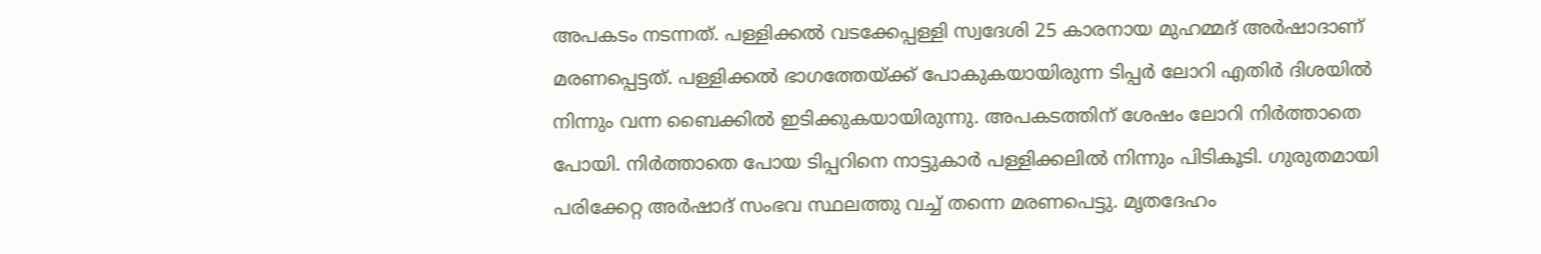അപകടം നടന്നത്. പള്ളിക്കൽ വടക്കേപ്പള്ളി സ്വദേശി 25 കാരനായ മുഹമ്മദ് അർഷാദാണ് മരണപ്പെട്ടത്. പള്ളിക്കൽ ഭാഗത്തേയ്ക്ക് പോകുകയായിരുന്ന ടിപ്പർ ലോറി എതിർ ദിശയിൽ നിന്നും വന്ന ബൈക്കിൽ ഇടിക്കുകയായിരുന്നു. അപകടത്തിന് ശേഷം ലോറി നിർത്താതെ പോയി. നിർത്താതെ പോയ ടിപ്പറിനെ നാട്ടുകാർ പള്ളിക്കലിൽ നിന്നും പിടികൂടി. ഗുരുതമായി പരിക്കേറ്റ അർഷാദ് സംഭവ സ്ഥലത്തു വച്ച് തന്നെ മരണപെട്ടു. മൃതദേഹം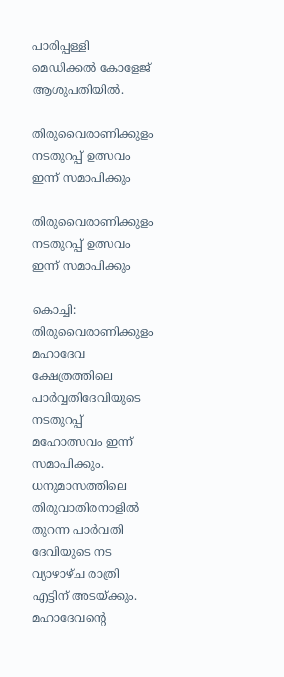പാരിപ്പള്ളി മെഡിക്കൽ കോളേജ് ആശുപതിയിൽ.

തിരുവൈരാണിക്കുളം നടതുറപ്പ് ഉത്സവം ഇന്ന് സമാപിക്കും

തിരുവൈരാണിക്കുളം നടതുറപ്പ് ഉത്സവം ഇന്ന് സമാപിക്കും

കൊച്ചി: തിരുവൈരാണിക്കുളം മഹാദേവ ക്ഷേത്രത്തിലെ പാര്‍വ്വതിദേവിയുടെ നടതുറപ്പ് മഹോത്സവം ഇന്ന് സമാപിക്കും. ധനുമാസത്തിലെ തിരുവാതിരനാളില്‍ തുറന്ന പാര്‍വതി ദേവിയുടെ നട വ്യാഴാഴ്ച രാത്രി എട്ടിന് അടയ്ക്കും. മഹാദേവന്റെ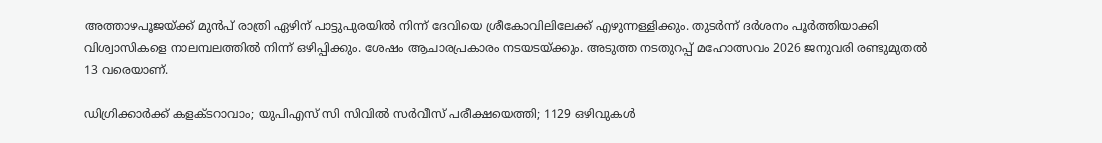അത്താഴപൂജയ്ക്ക് മുന്‍പ് രാത്രി ഏഴിന് പാട്ടുപുരയില്‍ നിന്ന് ദേവിയെ ശ്രീകോവിലിലേക്ക് എഴുന്നള്ളിക്കും. തുടര്‍ന്ന് ദര്‍ശനം പൂര്‍ത്തിയാക്കി വിശ്വാസികളെ നാലമ്പലത്തില്‍ നിന്ന് ഒഴിപ്പിക്കും. ശേഷം ആചാരപ്രകാരം നടയടയ്ക്കും. അടുത്ത നടതുറപ്പ് മഹോത്സവം 2026 ജനുവരി രണ്ടുമുതല്‍ 13 വരെയാണ്.

ഡിഗ്രിക്കാര്‍ക്ക് കളക്ടറാവാം; യുപിഎസ് സി സിവില്‍ സര്‍വീസ് പരീക്ഷയെത്തി; 1129 ഒഴിവുകൾ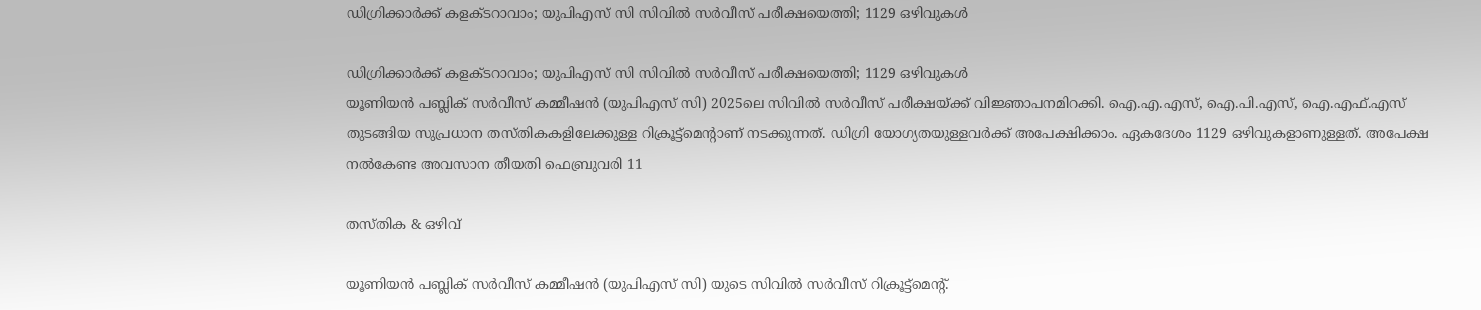ഡിഗ്രിക്കാര്‍ക്ക് കളക്ടറാവാം; യുപിഎസ് സി സിവില്‍ സര്‍വീസ് പരീക്ഷയെത്തി; 1129 ഒഴിവുകൾ

ഡിഗ്രിക്കാര്‍ക്ക് കളക്ടറാവാം; യുപിഎസ് സി സിവില്‍ സര്‍വീസ് പരീക്ഷയെത്തി; 1129 ഒഴിവുകൾ
യൂണിയന്‍ പബ്ലിക് സര്‍വീസ് കമ്മീഷന്‍ (യുപിഎസ് സി) 2025ലെ സിവില്‍ സര്‍വീസ് പരീക്ഷയ്ക്ക് വിജ്ഞാപനമിറക്കി. ഐ.എ.എസ്, ഐ.പി.എസ്, ഐ.എഫ്.എസ് തുടങ്ങിയ സുപ്രധാന തസ്തികകളിലേക്കുള്ള റിക്രൂട്ട്‌മെന്റാണ് നടക്കുന്നത്. ഡിഗ്രി യോഗ്യതയുള്ളവര്‍ക്ക് അപേക്ഷിക്കാം. ഏകദേശം 1129 ഒഴിവുകളാണുള്ളത്. അപേക്ഷ നല്‍കേണ്ട അവസാന തീയതി ഫെബ്രുവരി 11

തസ്തിക & ഒഴിവ്

യൂണിയന്‍ പബ്ലിക് സര്‍വീസ് കമ്മീഷന്‍ (യുപിഎസ് സി) യുടെ സിവില്‍ സര്‍വീസ് റിക്രൂട്ട്‌മെന്റ്.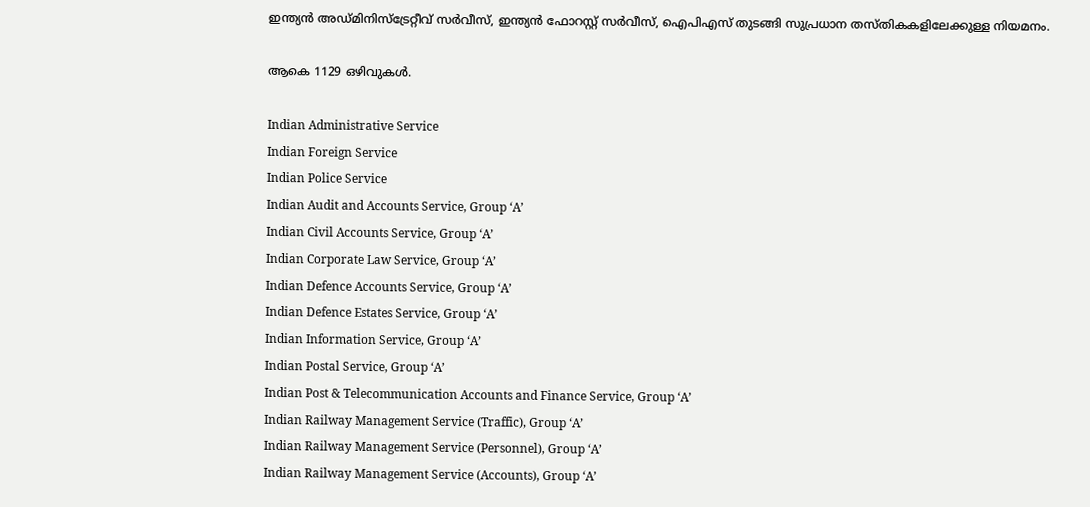ഇന്ത്യന്‍ അഡ്മിനിസ്‌ട്രേറ്റീവ് സര്‍വീസ്, ഇന്ത്യന്‍ ഫോറസ്റ്റ് സര്‍വീസ്, ഐപിഎസ് തുടങ്ങി സുപ്രധാന തസ്തികകളിലേക്കുള്ള നിയമനം.

ആകെ 1129 ഒഴിവുകള്‍.

Indian Administrative Service
Indian Foreign Service
Indian Police Service
Indian Audit and Accounts Service, Group ‘A’
Indian Civil Accounts Service, Group ‘A’
Indian Corporate Law Service, Group ‘A’
Indian Defence Accounts Service, Group ‘A’
Indian Defence Estates Service, Group ‘A’
Indian Information Service, Group ‘A’
Indian Postal Service, Group ‘A’
Indian Post & Telecommunication Accounts and Finance Service, Group ‘A’
Indian Railway Management Service (Traffic), Group ‘A’
Indian Railway Management Service (Personnel), Group ‘A’
Indian Railway Management Service (Accounts), Group ‘A’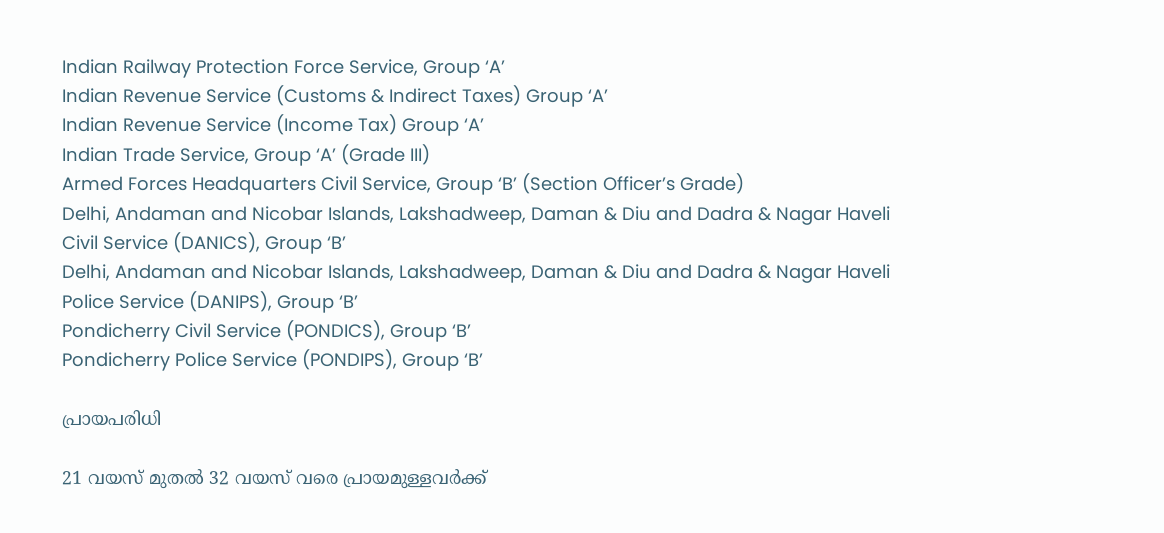Indian Railway Protection Force Service, Group ‘A’
Indian Revenue Service (Customs & Indirect Taxes) Group ‘A’
Indian Revenue Service (Income Tax) Group ‘A’
Indian Trade Service, Group ‘A’ (Grade III)
Armed Forces Headquarters Civil Service, Group ‘B’ (Section Officer’s Grade)
Delhi, Andaman and Nicobar Islands, Lakshadweep, Daman & Diu and Dadra & Nagar Haveli
Civil Service (DANICS), Group ‘B’
Delhi, Andaman and Nicobar Islands, Lakshadweep, Daman & Diu and Dadra & Nagar Haveli
Police Service (DANIPS), Group ‘B’
Pondicherry Civil Service (PONDICS), Group ‘B’
Pondicherry Police Service (PONDIPS), Group ‘B’

പ്രായപരിധി

21 വയസ് മുതല്‍ 32 വയസ് വരെ പ്രായമുള്ളവര്‍ക്ക്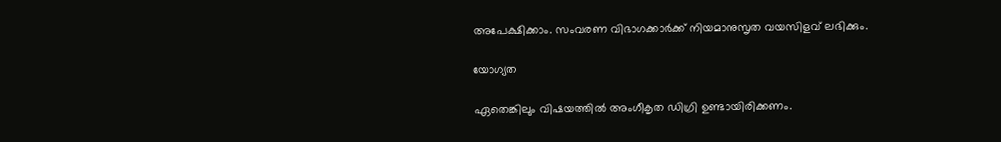അപേക്ഷിക്കാം. സംവരണ വിഭാഗക്കാര്‍ക്ക് നിയമാനുസൃത വയസിളവ് ലഭിക്കും.

യോഗ്യത

ഏതെങ്കിലും വിഷയത്തില്‍ അംഗീകൃത ഡിഗ്രി ഉണ്ടായിരിക്കണം.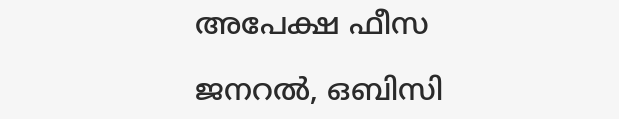അപേക്ഷ ഫീസ

ജനറല്‍, ഒബിസി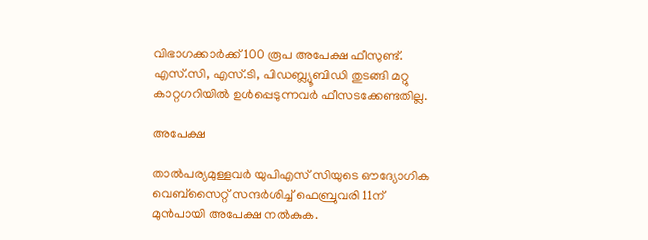വിഭാഗക്കാര്‍ക്ക് 100 രൂപ അപേക്ഷ ഫീസുണ്ട്. എസ്.സി, എസ്.ടി, പിഡബ്ല്യൂബിഡി തുടങ്ങി മറ്റു കാറ്റഗറിയില്‍ ഉള്‍പ്പെടുന്നവര്‍ ഫീസടക്കേണ്ടതില്ല.

അപേക്ഷ

താല്‍പര്യമുള്ളവര്‍ യുപിഎസ് സിയുടെ ഔദ്യോഗിക വെബ്‌സൈറ്റ് സന്ദര്‍ശിച്ച് ഫെബ്രുവരി 11ന് മുന്‍പായി അപേക്ഷ നല്‍കുക.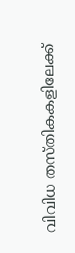വിവിധ തസ്തികകളിലേക്ക്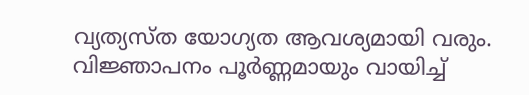വ്യത്യസ്ത യോഗ്യത ആവശ്യമായി വരും. വിജ്ഞാപനം പൂര്‍ണ്ണമായും വായിച്ച്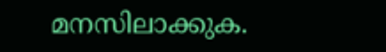മനസിലാക്കുക.